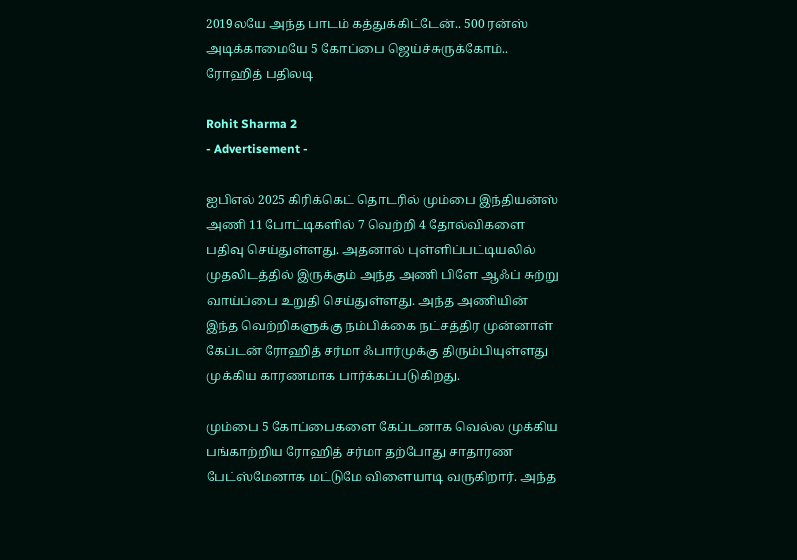2019லயே அந்த பாடம் கத்துக்கிட்டேன்.. 500 ரன்ஸ் அடிக்காமையே 5 கோப்பை ஜெய்ச்சுருக்கோம்.. ரோஹித் பதிலடி

Rohit Sharma 2
- Advertisement -

ஐபிஎல் 2025 கிரிக்கெட் தொடரில் மும்பை இந்தியன்ஸ் அணி 11 போட்டிகளில் 7 வெற்றி 4 தோல்விகளை பதிவு செய்துள்ளது. அதனால் புள்ளிப்பட்டியலில் முதலிடத்தில் இருக்கும் அந்த அணி பிளே ஆஃப் சுற்று வாய்ப்பை உறுதி செய்துள்ளது. அந்த அணியின் இந்த வெற்றிகளுக்கு நம்பிக்கை நட்சத்திர முன்னாள் கேப்டன் ரோஹித் சர்மா ஃபார்முக்கு திரும்பியுள்ளது முக்கிய காரணமாக பார்க்கப்படுகிறது.

மும்பை 5 கோப்பைகளை கேப்டனாக வெல்ல முக்கிய பங்காற்றிய ரோஹித் சர்மா தற்போது சாதாரண பேட்ஸ்மேனாக மட்டுமே விளையாடி வருகிறார். அந்த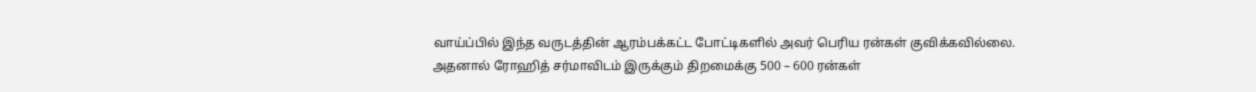வாய்ப்பில் இந்த வருடத்தின் ஆரம்பக்கட்ட போட்டிகளில் அவர் பெரிய ரன்கள் குவிக்கவில்லை. அதனால் ரோஹித் சர்மாவிடம் இருக்கும் திறமைக்கு 500 – 600 ரன்கள்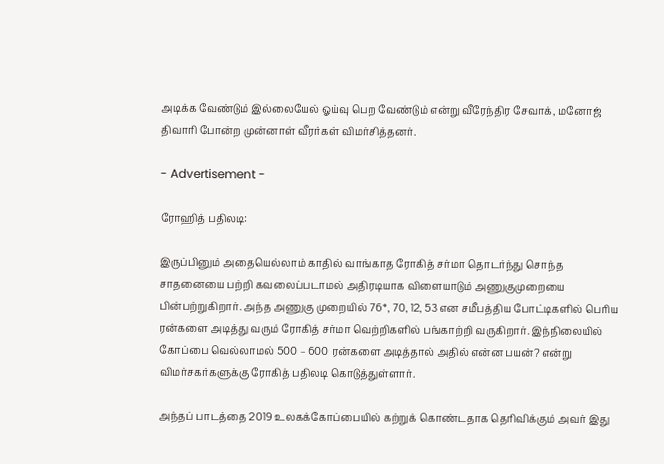அடிக்க வேண்டும் இல்லையேல் ஓய்வு பெற வேண்டும் என்று வீரேந்திர சேவாக், மனோஜ் திவாரி போன்ற முன்னாள் வீரர்கள் விமர்சித்தனர்.

- Advertisement -

ரோஹித் பதிலடி:

இருப்பினும் அதையெல்லாம் காதில் வாங்காத ரோகித் சர்மா தொடர்ந்து சொந்த சாதனையை பற்றி கவலைப்படாமல் அதிரடியாக விளையாடும் அணுகுமுறையை பின்பற்றுகிறார். அந்த அணுகு முறையில் 76*, 70, 12, 53 என சமீபத்திய போட்டிகளில் பெரிய ரன்களை அடித்து வரும் ரோகித் சர்மா வெற்றிகளில் பங்காற்றி வருகிறார். இந்நிலையில் கோப்பை வெல்லாமல் 500 – 600 ரன்களை அடித்தால் அதில் என்ன பயன்? என்று விமர்சகர்களுக்கு ரோகித் பதிலடி கொடுத்துள்ளார்.

அந்தப் பாடத்தை 2019 உலகக்கோப்பையில் கற்றுக் கொண்டதாக தெரிவிக்கும் அவர் இது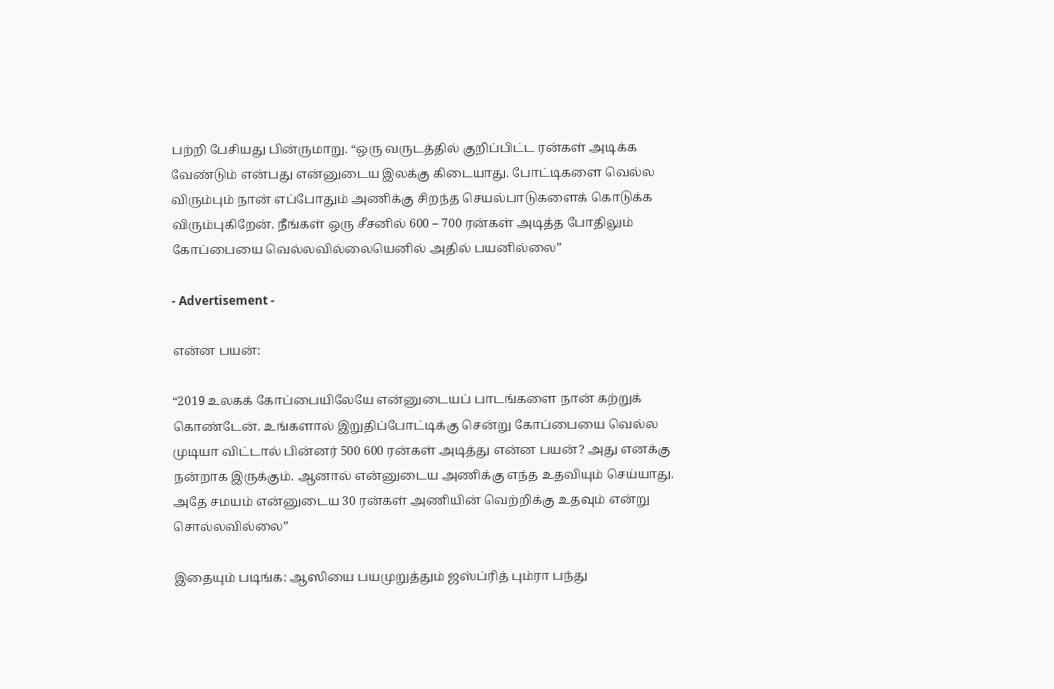பற்றி பேசியது பின்ருமாறு. “ஒரு வருடத்தில் குறிப்பிட்ட ரன்கள் அடிக்க வேண்டும் என்பது என்னுடைய இலக்கு கிடையாது. போட்டிகளை வெல்ல விரும்பும் நான் எப்போதும் அணிக்கு சிறந்த செயல்பாடுகளைக் கொடுக்க விரும்புகிறேன். நீங்கள் ஒரு சீசனில் 600 – 700 ரன்கள் அடித்த போதிலும் கோப்பையை வெல்லவில்லையெனில் அதில் பயனில்லை”

- Advertisement -

என்ன பயன்:

“2019 உலகக் கோப்பையிலேயே என்னுடையப் பாடங்களை நான் கற்றுக் கொண்டேன். உங்களால் இறுதிப்போட்டிக்கு சென்று கோப்பையை வெல்ல முடியா விட்டால் பின்னர் 500 600 ரன்கள் அடித்து என்ன பயன்? அது எனக்கு நன்றாக இருக்கும். ஆனால் என்னுடைய அணிக்கு எந்த உதவியும் செய்யாது. அதே சமயம் என்னுடைய 30 ரன்கள் அணியின் வெற்றிக்கு உதவும் என்று சொல்லவில்லை”

இதையும் படிங்க: ஆஸியை பயமுறுத்தும் ஜஸ்ப்ரித் பும்ரா பந்து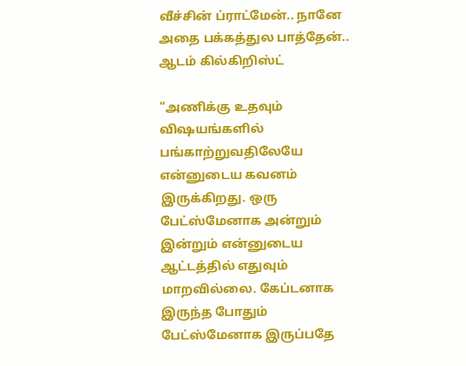வீச்சின் ப்ராட்மேன்.. நானே அதை பக்கத்துல பாத்தேன்.. ஆடம் கில்கிறிஸ்ட்

“அணிக்கு உதவும் விஷயங்களில் பங்காற்றுவதிலேயே என்னுடைய கவனம் இருக்கிறது. ஒரு பேட்ஸ்மேனாக அன்றும் இன்றும் என்னுடைய ஆட்டத்தில் எதுவும் மாறவில்லை. கேப்டனாக இருந்த போதும் பேட்ஸ்மேனாக இருப்பதே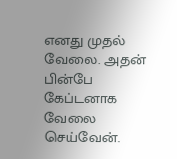எனது முதல் வேலை. அதன் பின்பே கேப்டனாக வேலை செய்வேன்.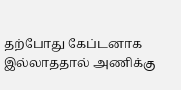தற்போது கேப்டனாக இல்லாததால் அணிக்கு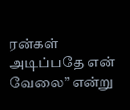ரன்கள் அடிப்பதே என் வேலை” என்று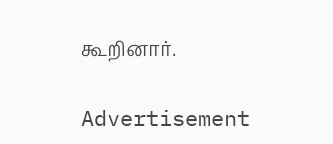கூறினார்.

Advertisement